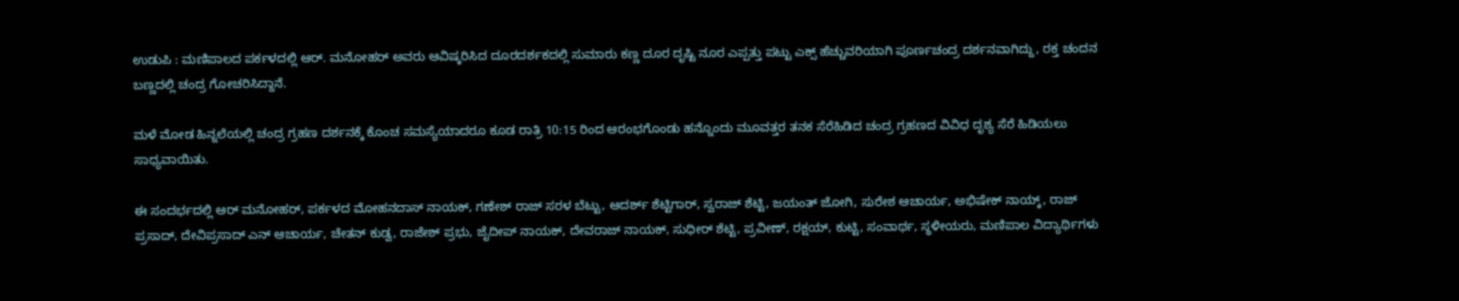ಉಡುಪಿ : ಮಣಿಪಾಲದ ಪರ್ಕಳದಲ್ಲಿ ಆರ್. ಮನೋಹರ್ ಅವರು ಆವಿಷ್ಕರಿಸಿದ ದೂರದರ್ಶಕದಲ್ಲಿ ಸುಮಾರು ಕಣ್ಣ ದೂರ ದೃಷ್ಟಿ ನೂರ ಎಪ್ಪತ್ತು ಪಟ್ಟು ಎಕ್ಸ್ ಹೆಚ್ಚುವರಿಯಾಗಿ ಪೂರ್ಣಚಂದ್ರ ದರ್ಶನವಾಗಿದ್ದು, ರಕ್ತ ಚಂದನ ಬಣ್ಣದಲ್ಲಿ ಚಂದ್ರ ಗೋಚರಿಸಿದ್ದಾನೆ.

ಮಳೆ ಮೋಡ ಹಿನ್ನಲೆಯಲ್ಲಿ ಚಂದ್ರ ಗ್ರಹಣ ದರ್ಶನಕ್ಕೆ ಕೊಂಚ ಸಮಸ್ಯೆಯಾದರೂ ಕೂಡ ರಾತ್ರಿ 10:15 ರಿಂದ ಆರಂಭಗೊಂಡು ಹನ್ನೊಂದು ಮೂವತ್ತರ ತನಕ ಸೆರೆಹಿಡಿದ ಚಂದ್ರ ಗ್ರಹಣದ ವಿವಿಧ ದೃಶ್ಯ ಸೆರೆ ಹಿಡಿಯಲು ಸಾಧ್ಯವಾಯಿತು.

ಈ ಸಂದರ್ಭದಲ್ಲಿ ಆರ್ ಮನೋಹರ್, ಪರ್ಕಳದ ಮೋಹನದಾಸ್ ನಾಯಕ್, ಗಣೇಶ್ ರಾಜ್ ಸರಳ ಬೆಟ್ಟು, ಆದರ್ಶ್ ಶೆಟ್ಟಿಗಾರ್, ಸ್ವರಾಜ್ ಶೆಟ್ಟಿ, ಜಯಂತ್ ಜೋಗಿ, ಸುರೇಶ ಆಚಾರ್ಯ, ಅಭಿಷೇಕ್ ನಾಯ್ಕ್, ರಾಜ್ ಪ್ರಸಾದ್, ದೇವಿಪ್ರಸಾದ್ ಎನ್ ಆಚಾರ್ಯ, ಚೇತನ್ ಕುಡ್ವ, ರಾಜೇಶ್ ಪ್ರಭು, ಜೈದೀಪ್ ನಾಯಕ್, ದೇವರಾಜ್ ನಾಯಕ್, ಸುಧೀರ್ ಶೆಟ್ಟಿ, ಪ್ರವೀಣ್, ರಕ್ಷಯ್, ಕುಟ್ಟಿ, ಸಂವಾರ್ಥ, ಸ್ಥಳೀಯರು, ಮಣಿಪಾಲ ವಿದ್ಯಾರ್ಥಿಗಳು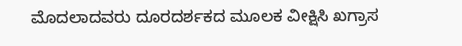ಮೊದಲಾದವರು ದೂರದರ್ಶಕದ ಮೂಲಕ ವೀಕ್ಷಿಸಿ ಖಗ್ರಾಸ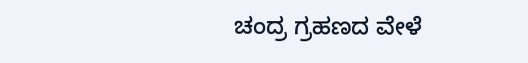ಚಂದ್ರ ಗ್ರಹಣದ ವೇಳೆ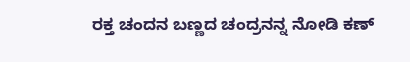ರಕ್ತ ಚಂದನ ಬಣ್ಣದ ಚಂದ್ರನನ್ನ ನೋಡಿ ಕಣ್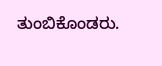ತುಂಬಿಕೊಂಡರು.